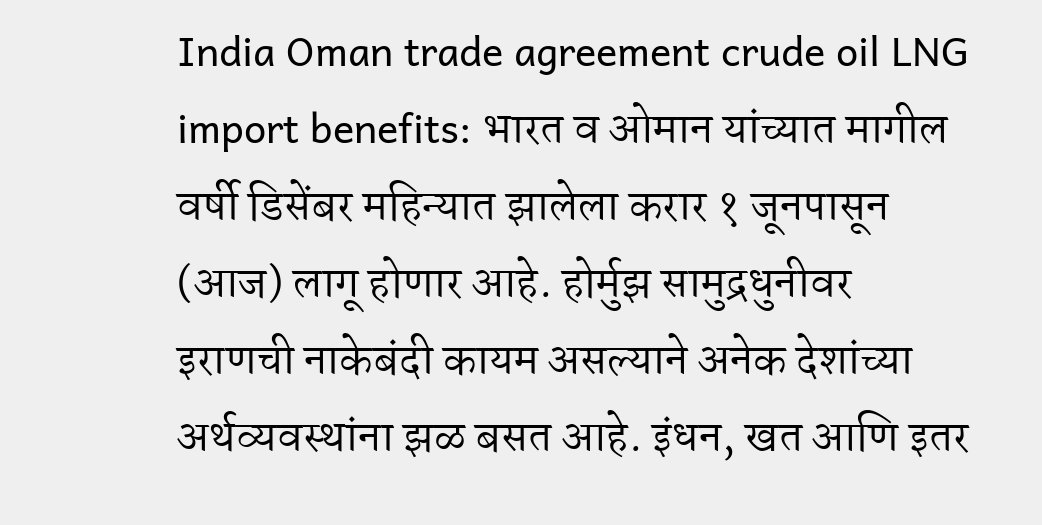India Oman trade agreement crude oil LNG import benefits: भारत व ओमान यांच्यात मागील वर्षी डिसेंबर महिन्यात झालेला करार १ जूनपासून (आज) लागू होणार आहे. होर्मुझ सामुद्रधुनीवर इराणची नाकेबंदी कायम असल्याने अनेक देशांच्या अर्थव्यवस्थांना झळ बसत आहे. इंधन, खत आणि इतर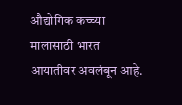औद्योगिक कच्च्या मालासाठी भारत आयातीवर अवलंबून आहे.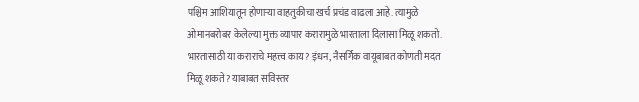पश्चिम आशियातून होणाऱ्या वाहतुकीचा खर्च प्रचंड वाढला आहे. त्यामुळे ओमानबरोबर केलेल्या मुक्त व्यापार करारामुळे भारताला दिलासा मिळू शकतो. भारतासाठी या कराराचे महत्त्व काय? इंधन, नैसर्गिक वायूबाबत कोणती मदत मिळू शकते? याबाबत सविस्तर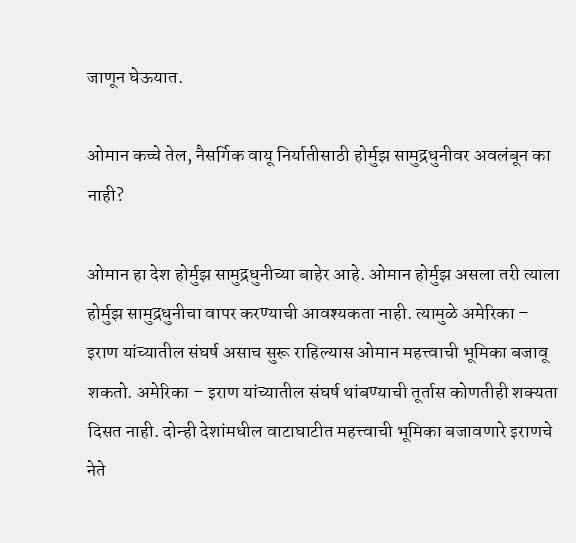जाणून घेऊयात.

ओमान कच्चे तेल, नैसर्गिक वायू निर्यातीसाठी होर्मुझ सामुद्रधुनीवर अवलंबून का नाही?

ओमान हा देश होर्मुझ सामुद्रधुनीच्या बाहेर आहे. ओमान होर्मुझ असला तरी त्याला होर्मुझ सामुद्रधुनीचा वापर करण्याची आवश्यकता नाही. त्यामुळे अमेरिका – इराण यांच्यातील संघर्ष असाच सुरू राहिल्यास ओमान महत्त्वाची भूमिका बजावू शकतो. अमेरिका – इराण यांच्यातील संघर्ष थांबण्याची तूर्तास कोणतीही शक्यता दिसत नाही. दोन्ही देशांमधील वाटाघाटीत महत्त्वाची भूमिका बजावणारे इराणचे नेते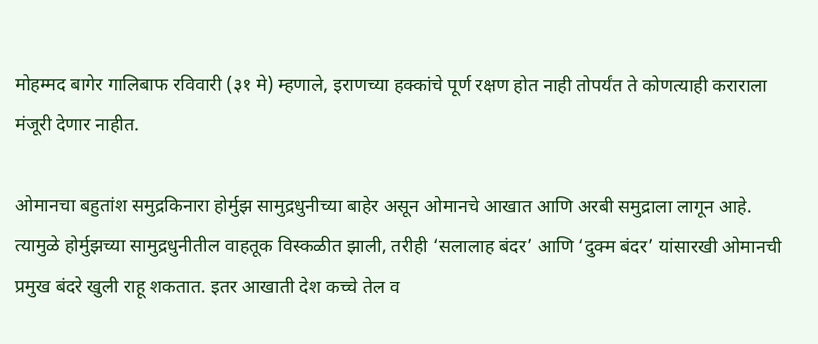मोहम्मद बागेर गालिबाफ रविवारी (३१ मे) म्हणाले, इराणच्या हक्कांचे पूर्ण रक्षण होत नाही तोपर्यंत ते कोणत्याही कराराला मंजूरी देणार नाहीत.

ओमानचा बहुतांश समुद्रकिनारा होर्मुझ सामुद्रधुनीच्या बाहेर असून ओमानचे आखात आणि अरबी समुद्राला लागून आहे. त्यामुळे होर्मुझच्या सामुद्रधुनीतील वाहतूक विस्कळीत झाली, तरीही ‘सलालाह बंदर’ आणि ‘दुक्म बंदर’ यांसारखी ओमानची प्रमुख बंदरे खुली राहू शकतात. इतर आखाती देश कच्चे तेल व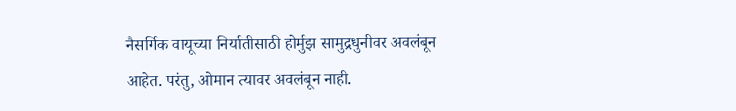नैसर्गिक वायूच्या निर्यातीसाठी होर्मुझ सामुद्रधुनीवर अवलंबून आहेत. परंतु, ओमान त्यावर अवलंबून नाही.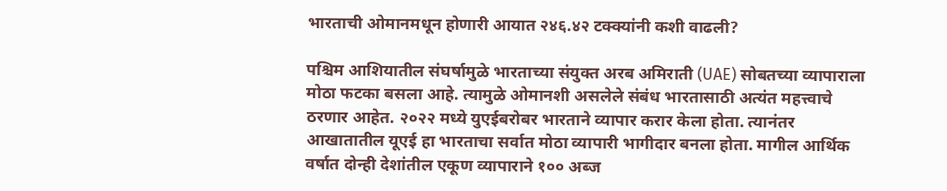भारताची ओमानमधून होणारी आयात २४६.४२ टक्क्यांनी कशी वाढली?

पश्चिम आशियातील संघर्षामुळे भारताच्या संयुक्त अरब अमिराती (UAE) सोबतच्या व्यापाराला मोठा फटका बसला आहे. त्यामुळे ओमानशी असलेले संबंध भारतासाठी अत्यंत महत्त्वाचे ठरणार आहेत. २०२२ मध्ये युएईबरोबर भारताने व्यापार करार केला होता. त्यानंतर आखातातील यूएई हा भारताचा सर्वात मोठा व्यापारी भागीदार बनला होता. मागील आर्थिक वर्षात दोन्ही देशांतील एकूण व्यापाराने १०० अब्ज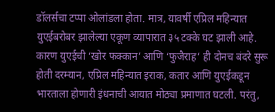डॉलर्सचा टप्पा ओलांडला होता. मात्र, यावर्षी एप्रिल महिन्यात युएईबरोबर झालेल्या एकूण व्यापारात ३५ टक्के घट झाली आहे. कारण युएईची ‘खोर फक्कान’ आणि ‘फुजैराह’ ही दोनच बंदरे सुरू होती दरम्यान, एप्रिल महिन्यात इराक, कतार आणि युएईकडून भारताला होणारी इंधनाची आयात मोठ्या प्रमाणात घटली. परंतु,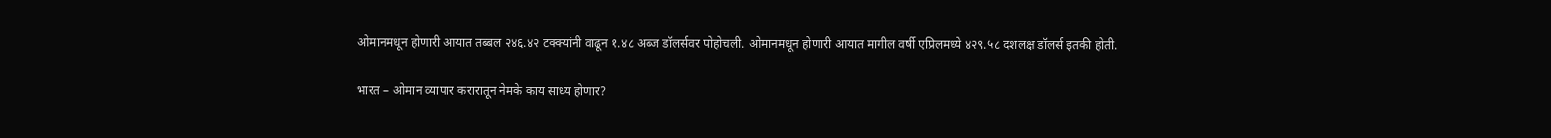ओमानमधून होणारी आयात तब्बल २४६.४२ टक्क्यांनी वाढून १.४८ अब्ज डॉलर्सवर पोहोचली. ओमानमधून होणारी आयात मागील वर्षी एप्रिलमध्ये ४२९.५८ दशलक्ष डॉलर्स इतकी होती.

भारत – ओमान व्यापार करारातून नेमके काय साध्य होणार?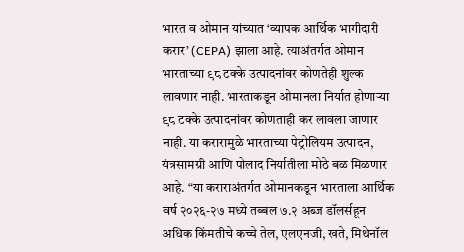भारत व ओमान यांच्यात ‘व्यापक आर्थिक भागीदारी करार’ (CEPA) झाला आहे. त्याअंतर्गत ओमान भारताच्या ९८ टक्के उत्पादनांवर कोणतेही शुल्क लावणार नाही. भारताकडून ओमानला निर्यात होणाऱ्या ९८ टक्के उत्पादनांवर कोणताही कर लावला जाणार नाही. या करारामुळे भारताच्या पेट्रोलियम उत्पादन, यंत्रसामग्री आणि पोलाद निर्यातीला मोठे बळ मिळणार आहे. “या कराराअंतर्गत ओमानकडून भारताला आर्थिक वर्ष २०२६-२७ मध्ये तब्बल ७.२ अब्ज डॉलर्सहून अधिक किंमतीचे कच्चे तेल, एलएनजी, खते, मिथेनॉल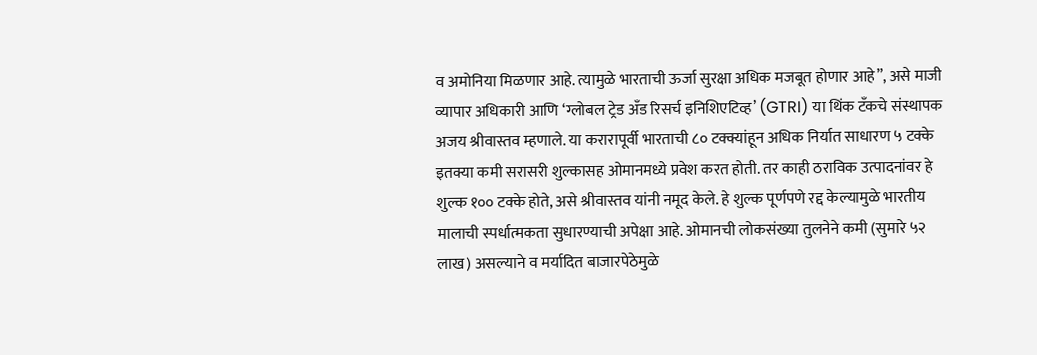व अमोनिया मिळणार आहे. त्यामुळे भारताची ऊर्जा सुरक्षा अधिक मजबूत होणार आहे”, असे माजी व्यापार अधिकारी आणि ‘ग्लोबल ट्रेड अँड रिसर्च इनिशिएटिव्ह’ (GTRI) या थिंक टँकचे संस्थापक अजय श्रीवास्तव म्हणाले. या करारापूर्वी भारताची ८० टक्क्यांहून अधिक निर्यात साधारण ५ टक्के इतक्या कमी सरासरी शुल्कासह ओमानमध्ये प्रवेश करत होती. तर काही ठराविक उत्पादनांवर हे शुल्क १०० टक्के होते, असे श्रीवास्तव यांनी नमूद केले. हे शुल्क पूर्णपणे रद्द केल्यामुळे भारतीय मालाची स्पर्धात्मकता सुधारण्याची अपेक्षा आहे. ओमानची लोकसंख्या तुलनेने कमी (सुमारे ५२ लाख) असल्याने व मर्यादित बाजारपेठेमुळे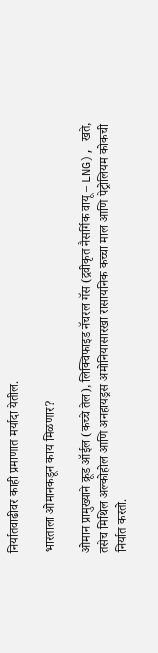निर्यातवाढीवर काही प्रमाणात मर्यादा येतील.

भारताला ओमानकडून काय मिळणार?

ओमान प्रामुख्याने क्रूड ऑईल (कच्चे तेल), लिक्विफाइड नॅचरल गॅस (द्रवीकृत नैसर्गिक वायू – LNG), खते, तसेच मिथिल अल्कोहोल आणि अनहायड्रस अमोनियासारखा रासायनिक कच्चा माल आणि पेट्रोलियम कोकची निर्यात करतो.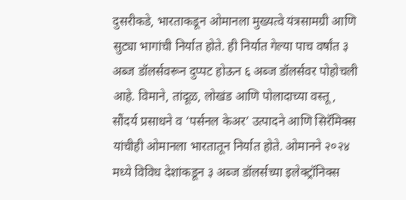दुसरीकडे, भारताकडून ओमानला मुख्यत्वे यंत्रसामग्री आणि सुट्या भागांची निर्यात होते. ही निर्यात गेल्या पाच वर्षांत ३ अब्ज डॉलर्सवरून दुप्पट होऊन ६ अब्ज डॉलर्सवर पोहोचली आहे. विमाने, तांदूळ, लोखंड आणि पोलादाच्या वस्तू, सौंदर्य प्रसाधने व ‘पर्सनल केअर’ उत्पादने आणि सिरॅमिक्स यांचीही ओमानला भारतातून निर्यात होते. ओमानने २०२४ मध्ये विविध देशांकडून ३ अब्ज डॉलर्सच्या इलेक्ट्रॉनिक्स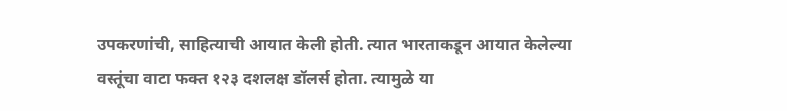उपकरणांची, साहित्याची आयात केली होती. त्यात भारताकडून आयात केलेल्या वस्तूंचा वाटा फक्त १२३ दशलक्ष डॉलर्स होता. त्यामुळे या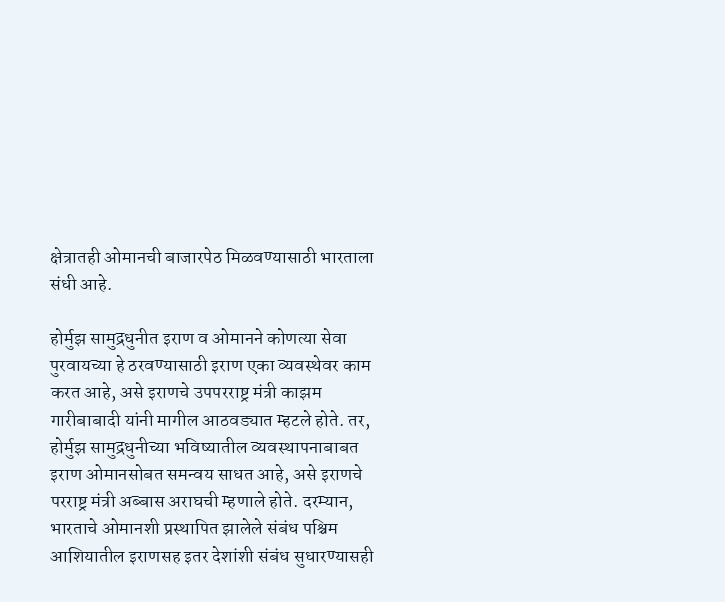क्षेत्रातही ओमानची बाजारपेठ मिळवण्यासाठी भारताला संधी आहे.

होर्मुझ सामुद्रधुनीत इराण व ओमानने कोणत्या सेवा पुरवायच्या हे ठरवण्यासाठी इराण एका व्यवस्थेवर काम करत आहे, असे इराणचे उपपरराष्ट्र मंत्री काझम गारीबाबादी यांनी मागील आठवड्यात म्हटले होते. तर, होर्मुझ सामुद्रधुनीच्या भविष्यातील व्यवस्थापनाबाबत इराण ओमानसोबत समन्वय साधत आहे, असे इराणचे परराष्ट्र मंत्री अब्बास अराघची म्हणाले होते. दरम्यान, भारताचे ओमानशी प्रस्थापित झालेले संबंध पश्चिम आशियातील इराणसह इतर देशांशी संबंध सुधारण्यासही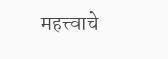महत्त्वाचे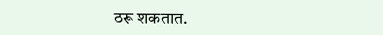ठरू शकतात.